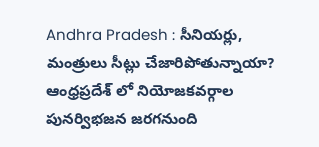Andhra Pradesh : సీనియర్లు, మంత్రులు సీట్లు చేజారిపోతున్నాయా?
ఆంధ్రప్రదేశ్ లో నియోజకవర్గాల పునర్విభజన జరగనుంది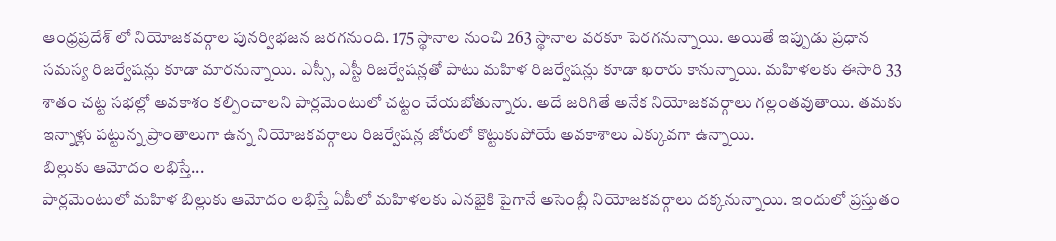ఆంధ్రప్రదేశ్ లో నియోజకవర్గాల పునర్విభజన జరగనుంది. 175 స్థానాల నుంచి 263 స్థానాల వరకూ పెరగనున్నాయి. అయితే ఇప్పుడు ప్రధాన సమస్య రిజర్వేషన్లు కూడా మారనున్నాయి. ఎస్సీ, ఎస్టీ రిజర్వేషన్లతో పాటు మహిళ రిజర్వేషన్లు కూడా ఖరారు కానున్నాయి. మహిళలకు ఈసారి 33 శాతం చట్ట సభల్లో అవకాశం కల్పించాలని పార్లమెంటులో చట్టం చేయబోతున్నారు. అదే జరిగితే అనేక నియోజకవర్గాలు గల్లంతవుతాయి. తమకు ఇన్నాళ్లు పట్టున్న ప్రాంతాలుగా ఉన్న నియోజకవర్గాలు రిజర్వేషన్ల జోరులో కొట్టుకుపోయే అవకాశాలు ఎక్కువగా ఉన్నాయి.
బిల్లుకు ఆమోదం లభిస్తే...
పార్లమెంటులో మహిళ బిల్లుకు ఆమోదం లభిస్తే ఏపీలో మహిళలకు ఎనభైకి పైగానే అసెంబ్లీ నియోజకవర్గాలు దక్కనున్నాయి. ఇందులో ప్రస్తుతం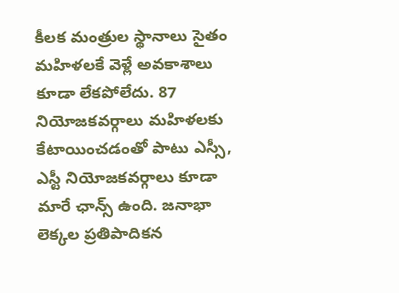కీలక మంత్రుల స్థానాలు సైతం మహిళలకే వెళ్లే అవకాశాలు కూడా లేకపోలేదు. 87 నియోజకవర్గాలు మహిళలకు కేటాయించడంతో పాటు ఎస్సీ, ఎస్టీ నియోజకవర్గాలు కూడా మారే ఛాన్స్ ఉంది. జనాభా లెక్కల ప్రతిపాదికన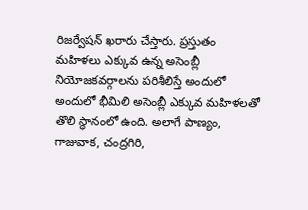రిజర్వేషన్ ఖరారు చేస్తారు. ప్రస్తుతం మహిళలు ఎక్కువ ఉన్న అసెంబ్లీ నియోజకవర్గాలను పరిశీలిస్తే అందులో అందులో భీమిలి అసెంబ్లీ ఎక్కువ మహిళలతో తొలి స్థానంలో ఉంది. అలాగే పాణ్యం, గాజువాక, చంద్రగిరి,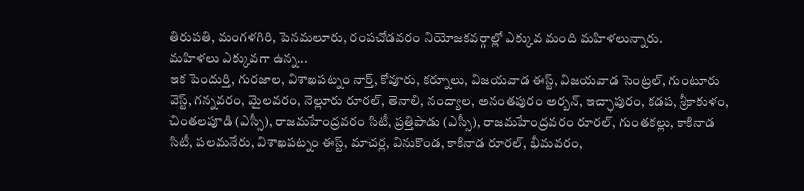తిరుపతి, మంగళగిరి, పెనమలూరు, రంపచోడవరం నియోజకవర్గాల్లో ఎక్కువ మంది మహిళలున్నారు.
మహిళలు ఎక్కువగా ఉన్న...
ఇక పెందుర్తి, గురజాల, విశాఖపట్నం నార్త్, కోవూరు, కర్నూలు, విజయవాడ ఈస్ట్, విజయవాడ సెంట్రల్, గుంటూరు వెస్ట్, గన్నవరం, మైలవరం, నెల్లూరు రూరల్, తెనాలి, నంద్యాల, అనంతపురం అర్బన్, ఇచ్ఛాపురం, కడప, శ్రీకాకుళం, చింతలపూడి (ఎస్సీ), రాజమహేంద్రవరం సిటీ, ప్రత్తిపాడు (ఎస్సీ), రాజమహేంద్రవరం రూరల్, గుంతకల్లు, కాకినాడ సిటీ, పలమనేరు, విశాఖపట్నం ఈస్ట్, మాచర్ల, వినుకొండ, కాకినాడ రూరల్, భీమవరం,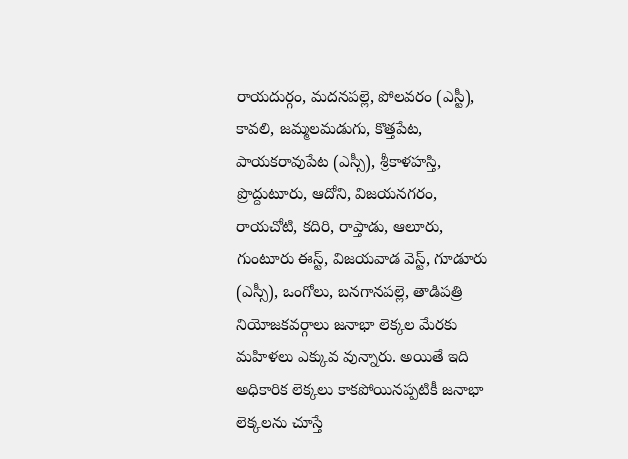రాయదుర్గం, మదనపల్లె, పోలవరం (ఎస్టీ), కావలి, జమ్మలమడుగు, కొత్తపేట, పాయకరావుపేట (ఎస్సీ), శ్రీకాళహస్తి, ప్రొద్దుటూరు, ఆదోని, విజయనగరం, రాయచోటి, కదిరి, రాప్తాడు, ఆలూరు, గుంటూరు ఈస్ట్, విజయవాడ వెస్ట్, గూడూరు (ఎస్సీ), ఒంగోలు, బనగానపల్లె, తాడిపత్రి నియోజకవర్గాలు జనాభా లెక్కల మేరకు మహిళలు ఎక్కువ వున్నారు. అయితే ఇది అధికారిక లెక్కలు కాకపోయినప్పటికీ జనాభా లెక్కలను చూస్తే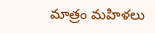మాత్రం మహిళలు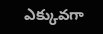ఎక్కువగా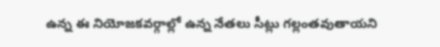ఉన్న ఈ నియోజకవర్గాల్లో ఉన్న నేతలు సీట్లు గల్లంతవుతాయని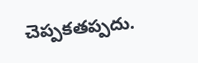చెప్పకతప్పదు.